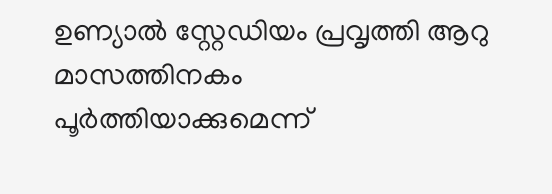ഉണ്യാൽ സ്റ്റേഡിയം പ്രവൃത്തി ആറു മാസത്തിനകം പൂർത്തിയാക്കുമെന്ന്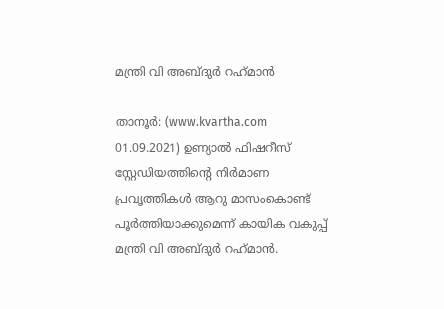മന്ത്രി വി അബ്ദുർ റഹ്‌മാൻ

താനൂർ: (www.kvartha.com 01.09.2021) ഉണ്യാൽ ഫിഷറീസ് സ്റ്റേഡിയത്തിന്റെ നിർമാണ പ്രവൃത്തികൾ ആറു മാസംകൊണ്ട് പൂർത്തിയാക്കുമെന്ന് കായിക വകുപ്പ് മന്ത്രി വി അബ്ദുർ റഹ്‌മാൻ.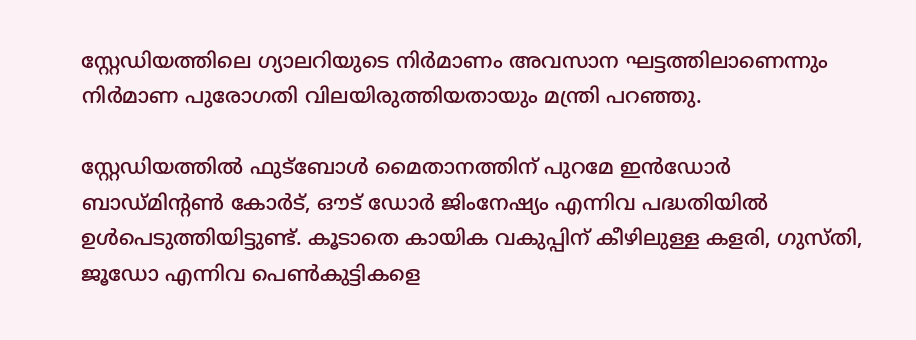സ്റ്റേഡിയത്തിലെ ഗ്യാലറിയുടെ നിർമാണം അവസാന ഘട്ടത്തിലാണെന്നും നിർമാണ പുരോഗതി വിലയിരുത്തിയതായും മന്ത്രി പറഞ്ഞു.

സ്റ്റേഡിയത്തിൽ ഫുട്ബോൾ മൈതാനത്തിന് പുറമേ ഇൻഡോർ ബാഡ്മിന്റൺ കോർട്, ഔട് ഡോർ ജിംനേഷ്യം എന്നിവ പദ്ധതിയിൽ ഉൾപെടുത്തിയിട്ടുണ്ട്. കൂടാതെ കായിക വകുപ്പിന് കീഴിലുള്ള കളരി, ഗുസ്തി, ജൂഡോ എന്നിവ പെൺകുട്ടികളെ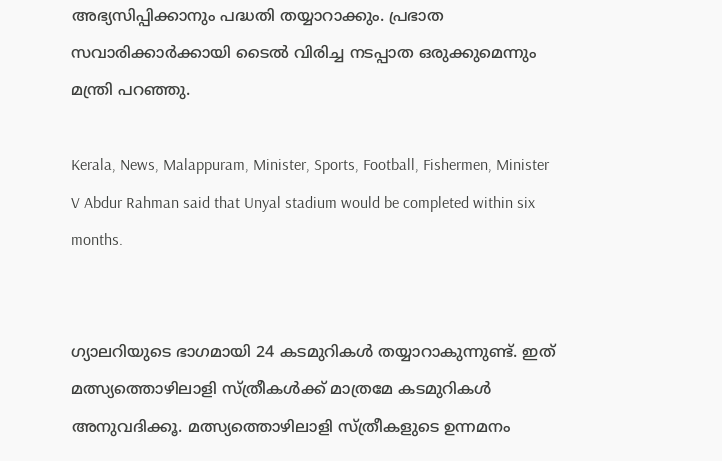അഭ്യസിപ്പിക്കാനും പദ്ധതി തയ്യാറാക്കും. പ്രഭാത സവാരിക്കാർക്കായി ടൈൽ വിരിച്ച നടപ്പാത ഒരുക്കുമെന്നും മന്ത്രി പറഞ്ഞു.

Kerala, News, Malappuram, Minister, Sports, Football, Fishermen, Minister V Abdur Rahman said that Unyal stadium would be completed within six months.


ഗ്യാലറിയുടെ ഭാഗമായി 24 കടമുറികൾ തയ്യാറാകുന്നുണ്ട്. ഇത് മത്സ്യത്തൊഴിലാളി സ്ത്രീകൾക്ക് മാത്രമേ കടമുറികൾ അനുവദിക്കൂ. മത്സ്യത്തൊഴിലാളി സ്ത്രീകളുടെ ഉന്നമനം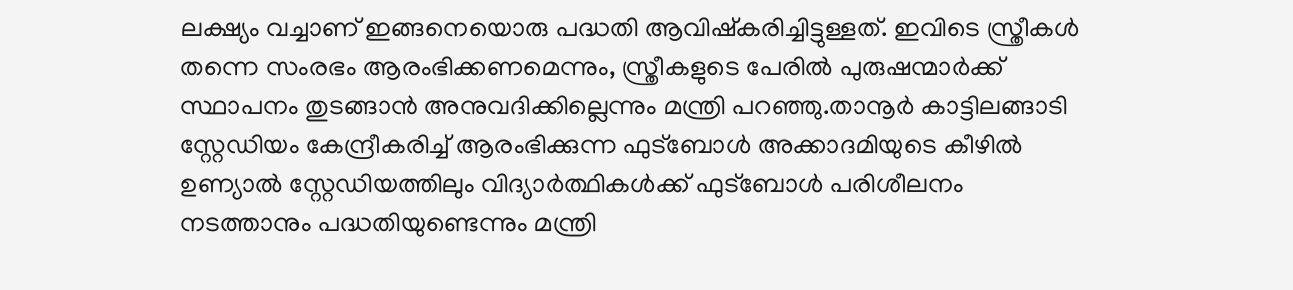ലക്ഷ്യം വച്ചാണ് ഇങ്ങനെയൊരു പദ്ധതി ആവിഷ്കരിച്ചിട്ടുള്ളത്. ഇവിടെ സ്ത്രീകൾ തന്നെ സംരഭം ആരംഭിക്കണമെന്നും, സ്ത്രീകളുടെ പേരിൽ പുരുഷന്മാർക്ക് സ്ഥാപനം തുടങ്ങാൻ അനുവദിക്കില്ലെന്നും മന്ത്രി പറഞ്ഞു.താനൂർ കാട്ടിലങ്ങാടി സ്റ്റേഡിയം കേന്ദ്രീകരിച്ച് ആരംഭിക്കുന്ന ഫുട്ബോൾ അക്കാദമിയുടെ കീഴിൽ ഉണ്യാൽ സ്റ്റേഡിയത്തിലും വിദ്യാർത്ഥികൾക്ക് ഫുട്ബോൾ പരിശീലനം നടത്താനും പദ്ധതിയുണ്ടെന്നും മന്ത്രി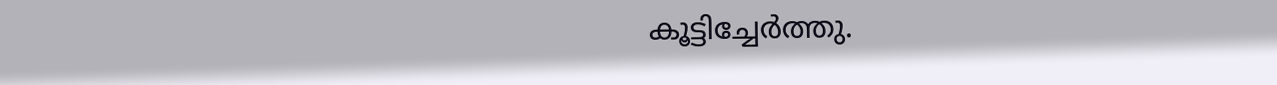കൂട്ടിച്ചേർത്തു.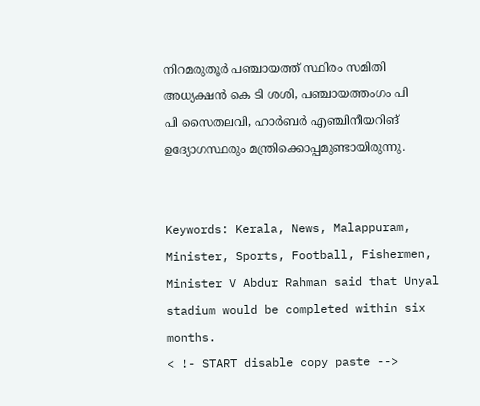നിറമരുതൂർ പഞ്ചായത്ത് സ്ഥിരം സമിതി അധ്യക്ഷൻ കെ ടി ശശി, പഞ്ചായത്തംഗം പി പി സൈതലവി, ഹാർബർ എഞ്ചിനീയറിങ് ഉദ്യോഗസ്ഥരും മന്ത്രിക്കൊപ്പമുണ്ടായിരുന്നു.


Keywords: Kerala, News, Malappuram, Minister, Sports, Football, Fishermen, Minister V Abdur Rahman said that Unyal stadium would be completed within six months.
< !- START disable copy paste -->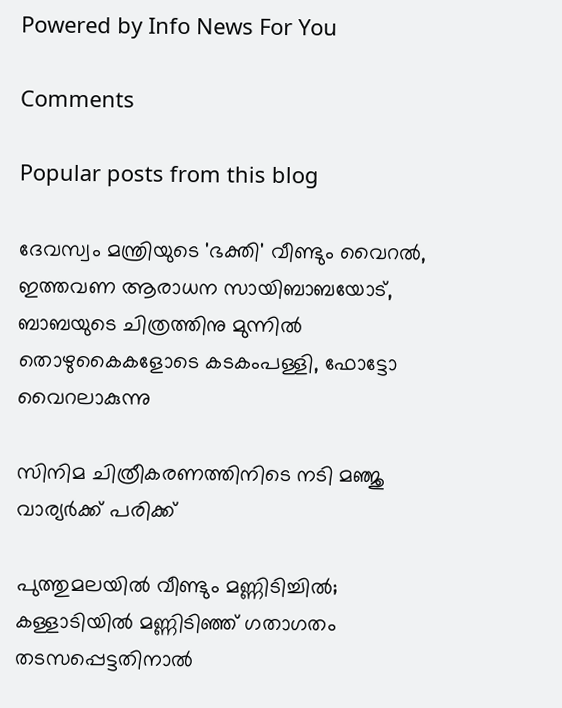Powered by Info News For You

Comments

Popular posts from this blog

ദേവസ്വം മന്ത്രിയുടെ 'ഭക്തി' വീണ്ടും വൈറല്‍, ഇത്തവണ ആരാധന സായിബാബയോട്, ബാബയുടെ ചിത്രത്തിനു മുന്നില്‍ തൊഴുകൈകളോടെ കടകംപള്ളി, ഫോട്ടോ വൈറലാകുന്നു

സിനിമ ചിത്രീകരണത്തിനിടെ നടി മഞ്ജു വാര്യര്‍ക്ക് പരിക്ക്

പുത്തുമലയില്‍ വീണ്ടും മണ്ണിടിച്ചില്‍; കള്ളാടിയില്‍ മണ്ണിടിഞ്ഞ് ഗതാഗതം തടസപ്പെട്ടതിനാല്‍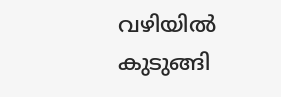വഴിയില്‍ കുടുങ്ങി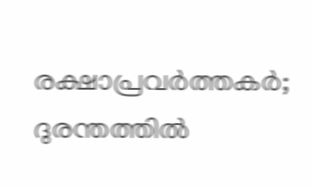രക്ഷാപ്രവര്‍ത്തകര്‍; ദുരന്തത്തില്‍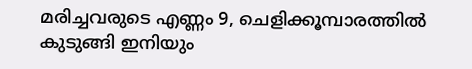മരിച്ചവരുടെ എണ്ണം 9, ചെളിക്കൂമ്പാരത്തില്‍ കുടുങ്ങി ഇനിയും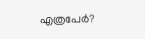എത്രപേര്‍?